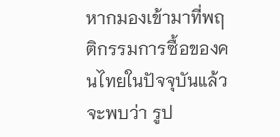หากมองเข้ามาที่พฤติกรรมการซื้อของคนไทยในปัจจุบันแล้วจะพบว่า รูป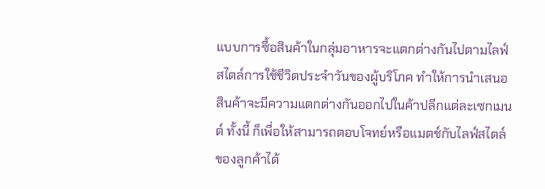แบบการซื้อสินค้าในกลุ่มอาหารจะแตกต่างกันไปตามไลฟ์สไตล์การใช้ชีวิตประจำวันของผู้บริโภค ทำให้การนำเสนอสินค้าจะมีความแตกต่างกันออกไปในค้าปลีกแต่ละเซกเมนต์ ทั้งนี้ ก็เพื่อให้สามารถตอบโจทย์หรือแมตช์กับไลฟ์สไตล์ของลูกค้าได้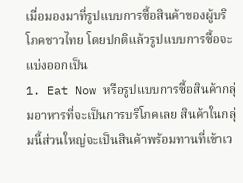เมื่อมองมาที่รูปแบบการซื้อสินค้าของผู้บริโภคชาวไทย โดยปกติแล้วรูปแบบการซื้อจะแบ่งออกเป็น
1. Eat Now หรือรูปแบบการซื้อสินค้ากลุ่มอาหารที่จะเป็นการบริโภคเลย สินค้าในกลุ่มนี้ส่วนใหญ่จะเป็นสินค้าพร้อมทานที่เข้าเว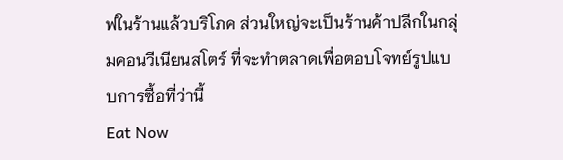ฟในร้านแล้วบริโภค ส่วนใหญ่จะเป็นร้านค้าปลีกในกลุ่มคอนวีเนียนสโตร์ ที่จะทำตลาดเพื่อตอบโจทย์รูปแบบการซื้อที่ว่านี้
Eat Now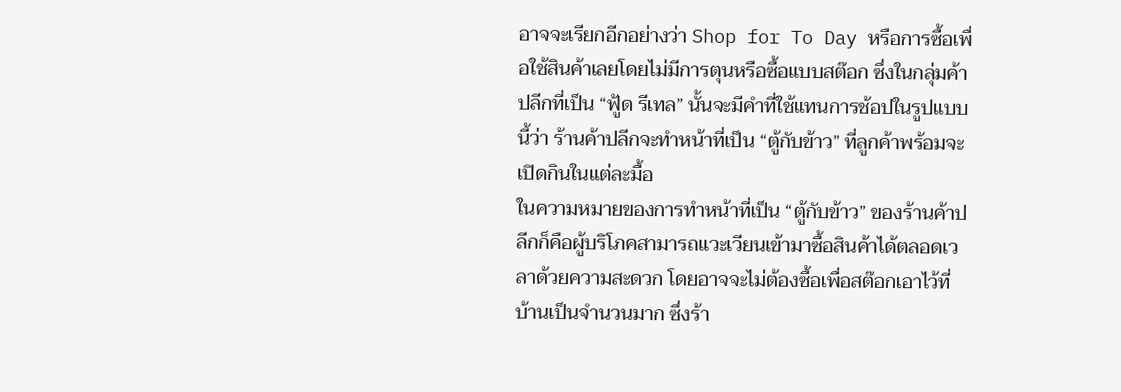อาจจะเรียกอีกอย่างว่า Shop for To Day หรือการซื้อเพื่อใช้สินค้าเลยโดยไม่มีการตุนหรือซื้อแบบสต๊อก ซึ่งในกลุ่มค้าปลีกที่เป็น “ฟู้ด รีเทล” นั้นจะมีคำที่ใช้แทนการช้อปในรูปแบบนี้ว่า ร้านค้าปลีกจะทำหน้าที่เป็น “ตู้กับข้าว” ที่ลูกค้าพร้อมจะเปิดกินในแต่ละมื้อ
ในความหมายของการทำหน้าที่เป็น “ตู้กับข้าว” ของร้านค้าปลีกก็คือผู้บริโภคสามารถแวะเวียนเข้ามาซื้อสินค้าได้ตลอดเวลาด้วยความสะดวก โดยอาจจะไม่ต้องซื้อเพื่อสต๊อกเอาไว้ที่บ้านเป็นจำนวนมาก ซึ่งร้า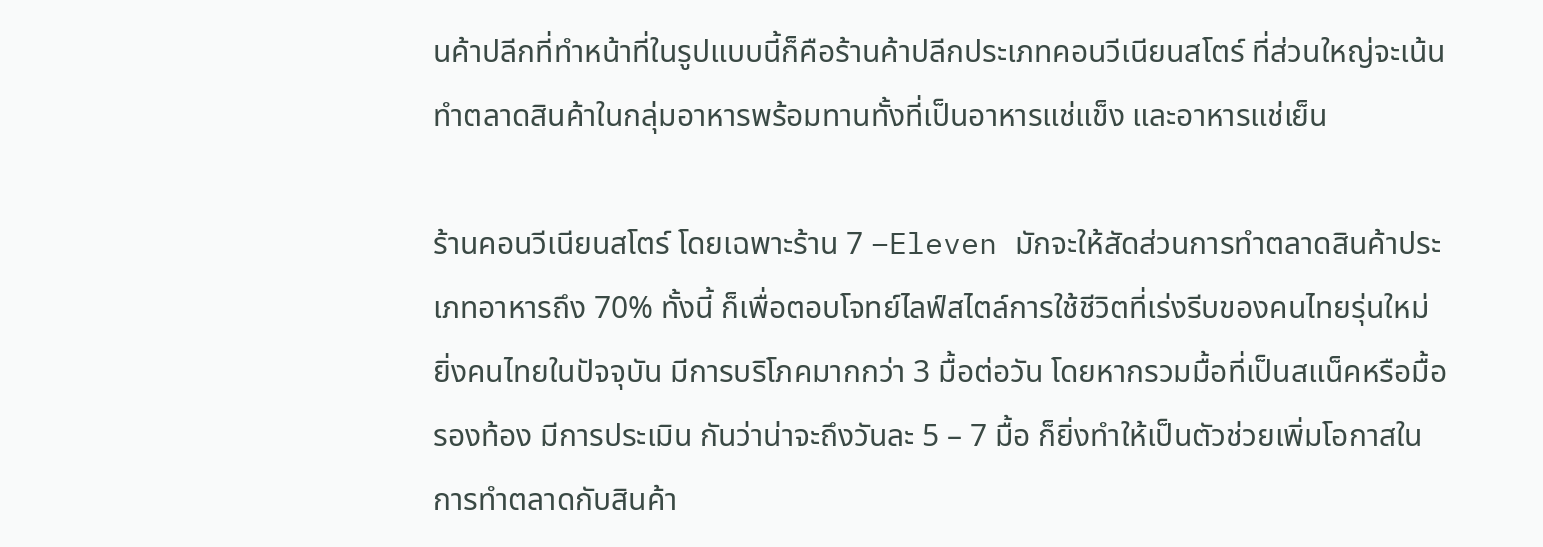นค้าปลีกที่ทำหน้าที่ในรูปแบบนี้ก็คือร้านค้าปลีกประเภทคอนวีเนียนสโตร์ ที่ส่วนใหญ่จะเน้นทำตลาดสินค้าในกลุ่มอาหารพร้อมทานทั้งที่เป็นอาหารแช่แข็ง และอาหารแช่เย็น

ร้านคอนวีเนียนสโตร์ โดยเฉพาะร้าน 7 –Eleven มักจะให้สัดส่วนการทำตลาดสินค้าประเภทอาหารถึง 70% ทั้งนี้ ก็เพื่อตอบโจทย์ไลฟ์สไตล์การใช้ชีวิตที่เร่งรีบของคนไทยรุ่นใหม่
ยิ่งคนไทยในปัจจุบัน มีการบริโภคมากกว่า 3 มื้อต่อวัน โดยหากรวมมื้อที่เป็นสแน็คหรือมื้อรองท้อง มีการประเมิน กันว่าน่าจะถึงวันละ 5 – 7 มื้อ ก็ยิ่งทำให้เป็นตัวช่วยเพิ่มโอกาสในการทำตลาดกับสินค้า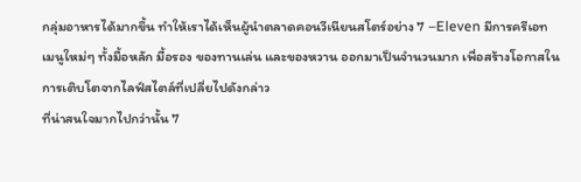กลุ่มอาหารได้มากขึ้น ทำให้เราได้เห็นผู้นำตลาดคอนวีเนียนสโตร์อย่าง 7 –Eleven มีการครีเอทเมนูใหม่ๆ ทั้งมื้อหลัก มื้อรอง ของทานเล่น และของหวาน ออกมาเป็นจำนวนมาก เพื่อสร้างโอกาสในการเติบโตจากไลฟ์สไตล์ที่เปลี่ยไปดังกล่าว
ที่น่าสนใจมากไปกว่านั้น 7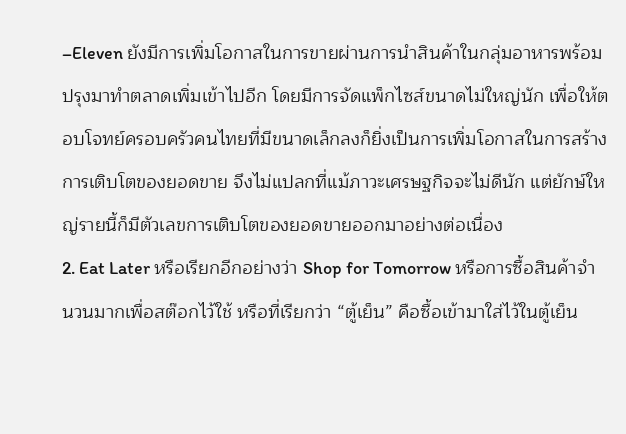–Eleven ยังมีการเพิ่มโอกาสในการขายผ่านการนำสินค้าในกลุ่มอาหารพร้อมปรุงมาทำตลาดเพิ่มเข้าไปอีก โดยมีการจัดแพ็กไซส์ขนาดไม่ใหญ่นัก เพื่อให้ตอบโจทย์ครอบครัวคนไทยที่มีขนาดเล็กลงก็ยิ่งเป็นการเพิ่มโอกาสในการสร้างการเติบโตของยอดขาย จึงไม่แปลกที่แม้ภาวะเศรษฐกิจจะไม่ดีนัก แต่ยักษ์ใหญ่รายนี้ก็มีตัวเลขการเติบโตของยอดขายออกมาอย่างต่อเนื่อง
2. Eat Later หรือเรียกอีกอย่างว่า Shop for Tomorrow หรือการซื้อสินค้าจำนวนมากเพื่อสต๊อกไว้ใช้ หรือที่เรียกว่า “ตู้เย็น” คือซื้อเข้ามาใส่ไว้ในตู้เย็น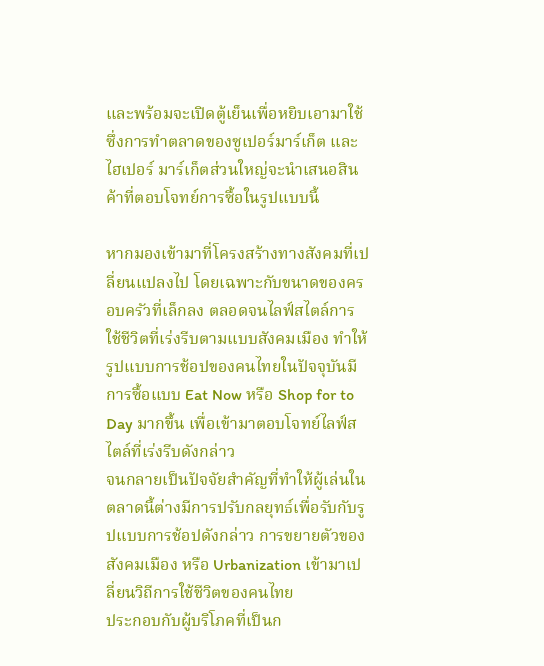และพร้อมจะเปิดตู้เย็นเพื่อหยิบเอามาใช้ ซึ่งการทำตลาดของซูเปอร์มาร์เก็ต และไฮเปอร์ มาร์เก็ตส่วนใหญ่จะนำเสนอสินค้าที่ตอบโจทย์การซื้อในรูปแบบนี้

หากมองเข้ามาที่โครงสร้างทางสังคมที่เปลี่ยนแปลงไป โดยเฉพาะกับขนาดของครอบครัวที่เล็กลง ตลอดจนไลฟ์สไตล์การใช้ชีวิตที่เร่งรีบตามแบบสังคมเมือง ทำให้รูปแบบการช้อปของคนไทยในปัจจุบันมีการซื้อแบบ Eat Now หรือ Shop for to Day มากขึ้น เพื่อเข้ามาตอบโจทย์ไลฟ์สไตล์ที่เร่งรีบดังกล่าว
จนกลายเป็นปัจจัยสำคัญที่ทำให้ผู้เล่นในตลาดนี้ต่างมีการปรับกลยุทธ์เพื่อรับกับรูปแบบการช้อปดังกล่าว การขยายตัวของสังคมเมือง หรือ Urbanization เข้ามาเปลี่ยนวิถีการใช้ชีวิตของคนไทย
ประกอบกับผู้บริโภคที่เป็นก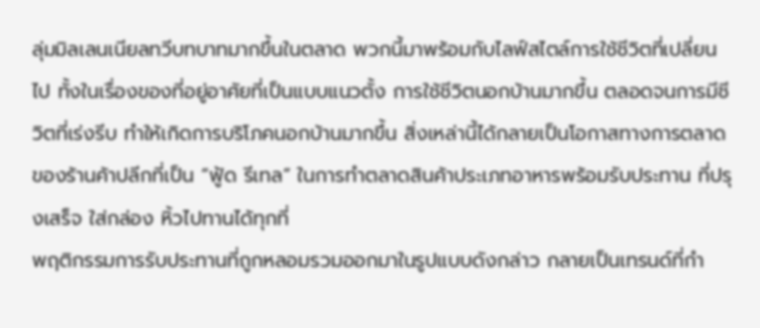ลุ่มมิลเลนเนียลทวีบทบาทมากขึ้นในตลาด พวกนี้มาพร้อมกับไลฟ์สไตล์การใช้ชีวิตที่เปลี่ยนไป ทั้งในเรื่องของที่อยู่อาศัยที่เป็นแบบแนวตั้ง การใช้ชีวิตนอกบ้านมากขึ้น ตลอดจนการมีชีวิตที่เร่งรีบ ทำให้เกิดการบริโภคนอกบ้านมากขึ้น สิ่งเหล่านี้ได้กลายเป็นโอกาสทางการตลาดของร้านค้าปลีกที่เป็น “ฟู้ด รีเทล” ในการทำตลาดสินค้าประเภทอาหารพร้อมรับประทาน ที่ปรุงเสร็จ ใส่กล่อง หิ้วไปทานได้ทุกที่
พฤติกรรมการรับประทานที่ถูกหลอมรวมออกมาในรูปแบบดังกล่าว กลายเป็นเทรนด์ที่กำ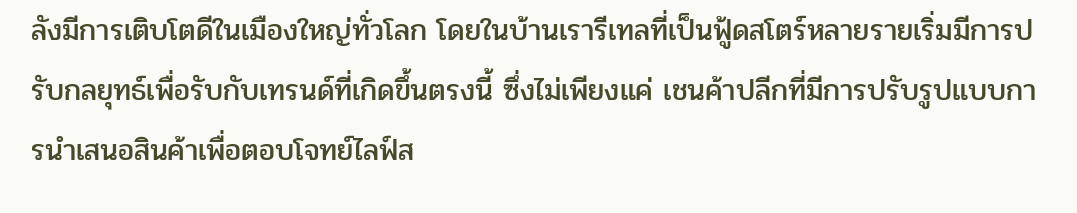ลังมีการเติบโตดีในเมืองใหญ่ทั่วโลก โดยในบ้านเรารีเทลที่เป็นฟู้ดสโตร์หลายรายเริ่มมีการปรับกลยุทธ์เพื่อรับกับเทรนด์ที่เกิดขึ้นตรงนี้ ซึ่งไม่เพียงแค่ เชนค้าปลีกที่มีการปรับรูปแบบการนำเสนอสินค้าเพื่อตอบโจทย์ไลฟ์ส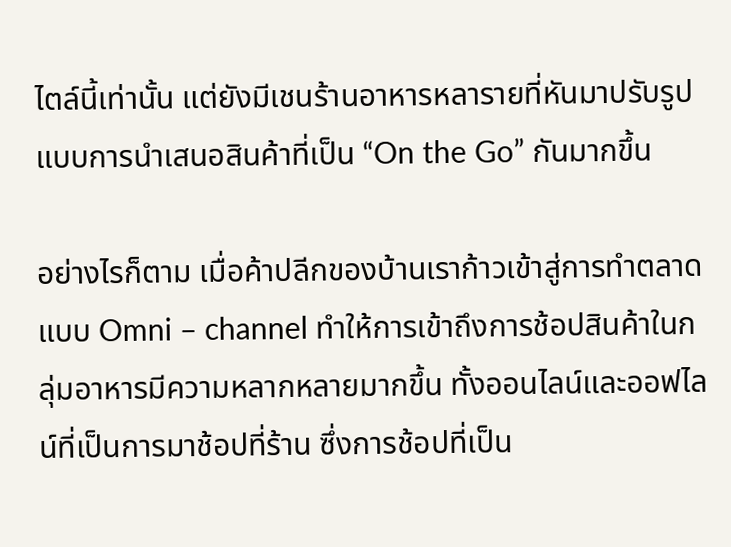ไตล์นี้เท่านั้น แต่ยังมีเชนร้านอาหารหลารายที่หันมาปรับรูปแบบการนำเสนอสินค้าที่เป็น “On the Go” กันมากขึ้น

อย่างไรก็ตาม เมื่อค้าปลีกของบ้านเราก้าวเข้าสู่การทำตลาดแบบ Omni – channel ทำให้การเข้าถึงการช้อปสินค้าในกลุ่มอาหารมีความหลากหลายมากขึ้น ทั้งออนไลน์และออฟไลน์ที่เป็นการมาช้อปที่ร้าน ซึ่งการช้อปที่เป็น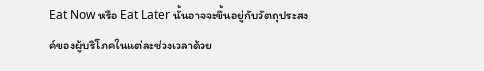Eat Now หรือ Eat Later นั้นอาจจะขึ้นอยู่กับวัตถุประสงค์ของผู้บริโภคในแต่ละช่วงเวลาด้วย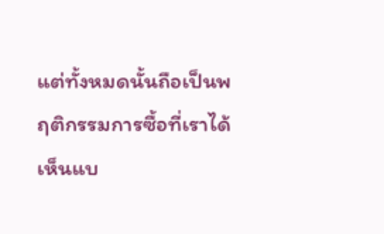แต่ทั้งหมดนั้นถือเป็นพฤติกรรมการซื้อที่เราได้เห็นแบ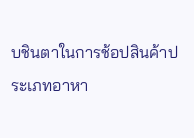บชินตาในการช้อปสินค้าประเภทอาหา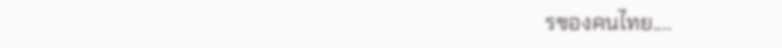รของคนไทย....